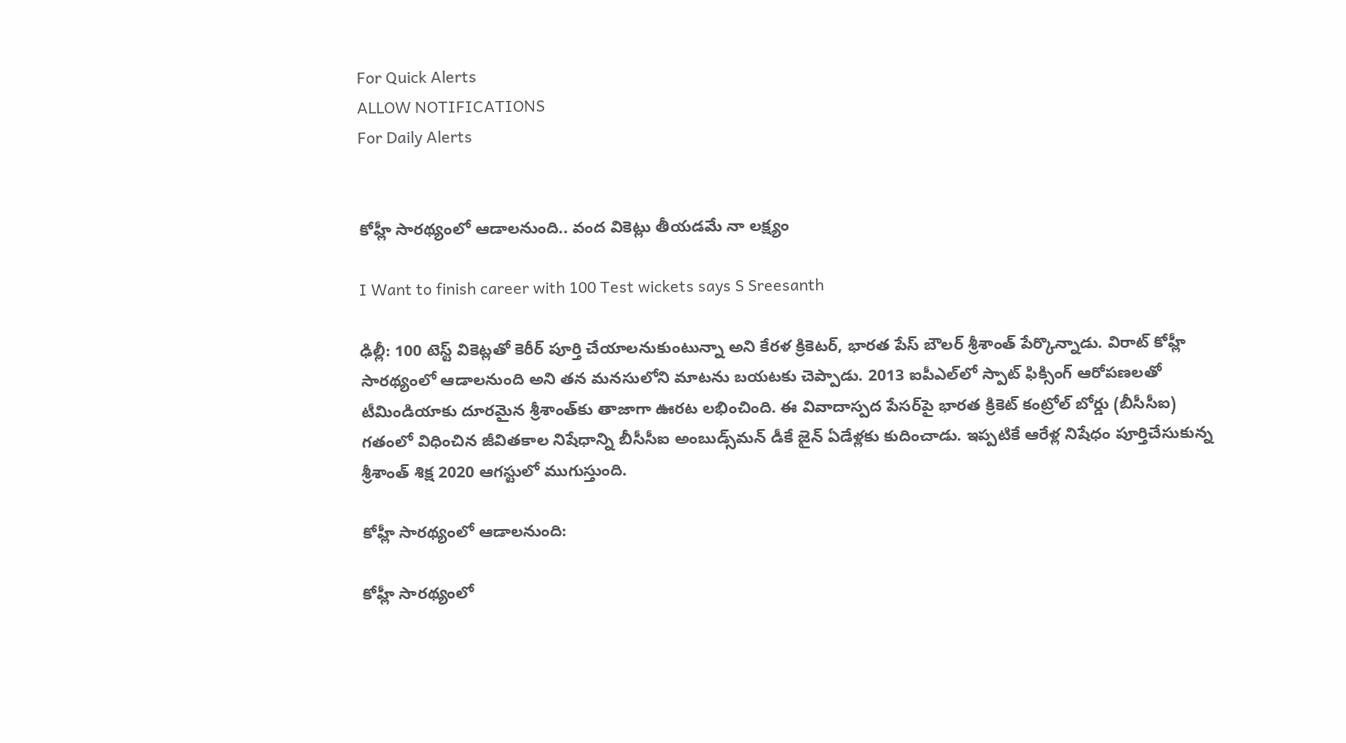For Quick Alerts
ALLOW NOTIFICATIONS
For Daily Alerts


కోహ్లీ సారథ్యంలో ఆడాలనుంది.. వంద వికెట్లు తీయడమే నా లక్ష్యం

I Want to finish career with 100 Test wickets says S Sreesanth

ఢిల్లీ: 100 టెస్ట్ వికెట్లతో కెరీర్ పూర్తి చేయాలనుకుంటున్నా అని కేరళ క్రికెటర్‌, భారత పేస్ బౌలర్‌ శ్రీశాంత్ పేర్కొన్నాడు. విరాట్ కోహ్లీ సారథ్యంలో ఆడాలనుంది అని తన మనసులోని మాటను బయటకు చెప్పాడు. 2013 ఐపీఎల్‌లో స్పాట్‌ ఫిక్సింగ్‌ ఆరోపణలతో టీమిండియాకు దూరమైన శ్రీశాంత్‌కు తాజాగా ఊరట లభించింది. ఈ వివాదాస్పద పేసర్‌పై భారత క్రికెట్‌ కంట్రోల్‌ బోర్డు (బీసీసీఐ) గతంలో విధించిన జీవితకాల నిషేధాన్ని బీసీసీఐ అంబుడ్స్‌మన్‌ డీకే జైన్‌ ఏడేళ్లకు కుదించాడు. ఇప్పటికే ఆరేళ్ల నిషేధం పూర్తిచేసుకున్న శ్రీశాంత్ శిక్ష 2020 ఆగస్టులో ముగుస్తుంది.

కోహ్లీ సారథ్యంలో ఆడాలనుంది:

కోహ్లీ సారథ్యంలో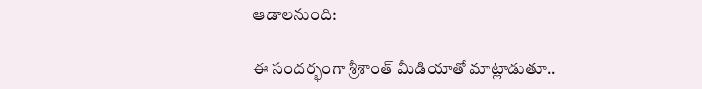ఆడాలనుంది:

ఈ సందర్భంగా శ్రీశాంత్ మీడియాతో మాట్లాడుతూ..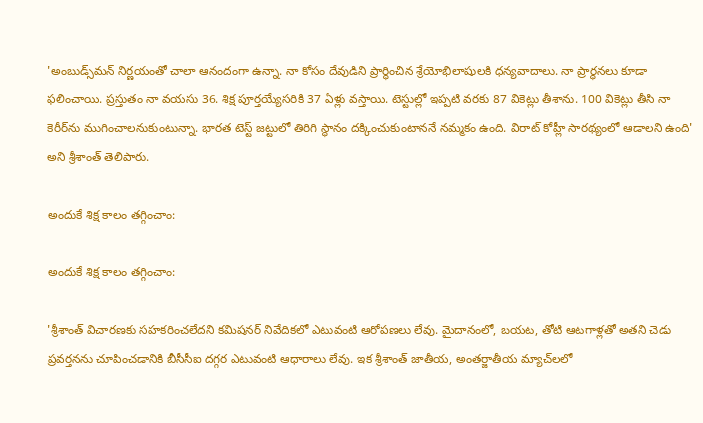'అంబుడ్స్‌మన్ నిర్ణయంతో చాలా ఆనందంగా ఉన్నా. నా కోసం దేవుడిని ప్రార్థించిన శ్రేయోభిలాషులకి ధన్యవాదాలు. నా ప్రార్ధనలు కూడా ఫలించాయి. ప్రస్తుతం నా వయసు 36. శిక్ష పూర్తయ్యేసరికి 37 ఏళ్లు వస్తాయి. టెస్టుల్లో ఇప్పటి వరకు 87 వికెట్లు తీశాను. 100 వికెట్లు తీసి నా కెరీర్‌ను ముగించాలనుకుంటున్నా. భారత టెస్ట్ జట్టులో తిరిగి స్థానం దక్కించుకుంటాననే నమ్మకం ఉంది. విరాట్‌ కోహ్లీ సారథ్యంలో ఆడాలని ఉంది' అని శ్రీశాంత్‌ తెలిపారు.

అందుకే శిక్ష కాలం తగ్గించాం:

అందుకే శిక్ష కాలం తగ్గించాం:

'శ్రీశాంత్ విచారణకు సహకరించలేదని కమిషనర్ నివేదికలో ఎటువంటి ఆరోపణలు లేవు. మైదానంలో, బయట, తోటి ఆటగాళ్లతో అతని చెడు ప్రవర్తనను చూపించడానికి బీసీసీఐ దగ్గర ఎటువంటి ఆధారాలు లేవు. ఇక శ్రీశాంత్ జాతీయ, అంతర్జాతీయ మ్యాచ్‌లలో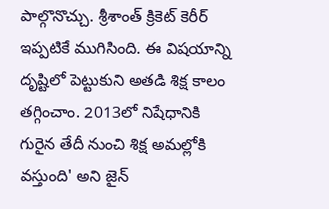పాల్గొనొచ్చు. శ్రీశాంత్ క్రికెట్‌ కెరీర్‌ ఇప్పటికే ముగిసింది. ఈ విషయాన్ని దృష్టిలో పెట్టుకుని అతడి శిక్ష కాలం తగ్గించాం. 2013లో నిషేధానికి గురైన తేదీ నుంచి శిక్ష అమల్లోకి వస్తుంది' అని జైన్‌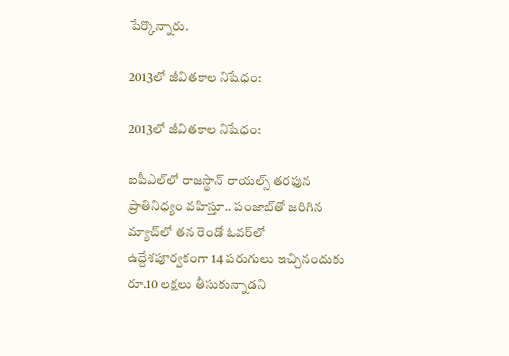పేర్కొన్నారు.

2013లో జీవితకాల నిషేధం:

2013లో జీవితకాల నిషేధం:

ఐపీఎల్‌లో రాజస్థాన్‌ రాయల్స్‌ తరఫున ప్రాతినిధ్యం వహిస్తూ.. పంజాబ్‌తో జరిగిన మ్యాచ్‌లో తన రెండో ఓవర్‌లో ఉద్దేశపూర్వకంగా 14 పరుగులు ఇచ్చినందుకు రూ.10 లక్షలు తీసుకున్నాడని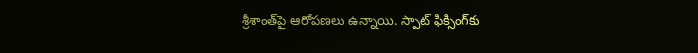శ్రీశాంత్‌పై ఆరోపణలు ఉన్నాయి. స్పాట్‌ ఫిక్సింగ్‌కు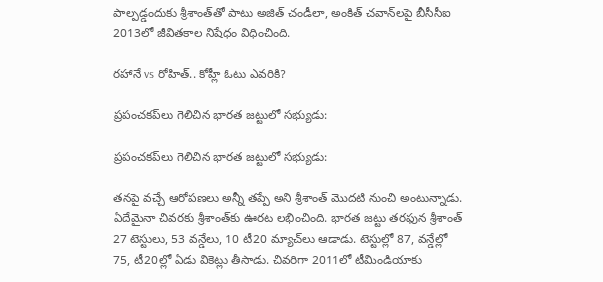పాల్పడ్డందుకు శ్రీశాంత్‌తో పాటు అజిత్‌ చండీలా, అంకిత్‌ చవాన్‌లపై బీసీసీఐ 2013లో జీవితకాల నిషేధం విధించింది.

రహానే vs రోహిత్.. కోహ్లీ ఓటు ఎవరికి?

ప్రపంచకప్‌లు గెలిచిన భారత జట్టులో సభ్యుడు:

ప్రపంచకప్‌లు గెలిచిన భారత జట్టులో సభ్యుడు:

తనపై వచ్చే ఆరోపణలు అన్నీ తప్పే అని శ్రీశాంత్‌ మొదటి నుంచి అంటున్నాడు. ఏదేమైనా చివరకు శ్రీశాంత్‌కు ఊరట లభించింది. భారత జట్టు తరఫున శ్రీశాంత్ 27 టెస్టులు, 53 వన్డేలు, 10 టీ20 మ్యాచ్‌లు ఆడాడు. టెస్టుల్లో 87, వన్డేల్లో 75, టీ20ల్లో ఏడు వికెట్లు తీసాడు. చివరిగా 2011లో టీమిండియాకు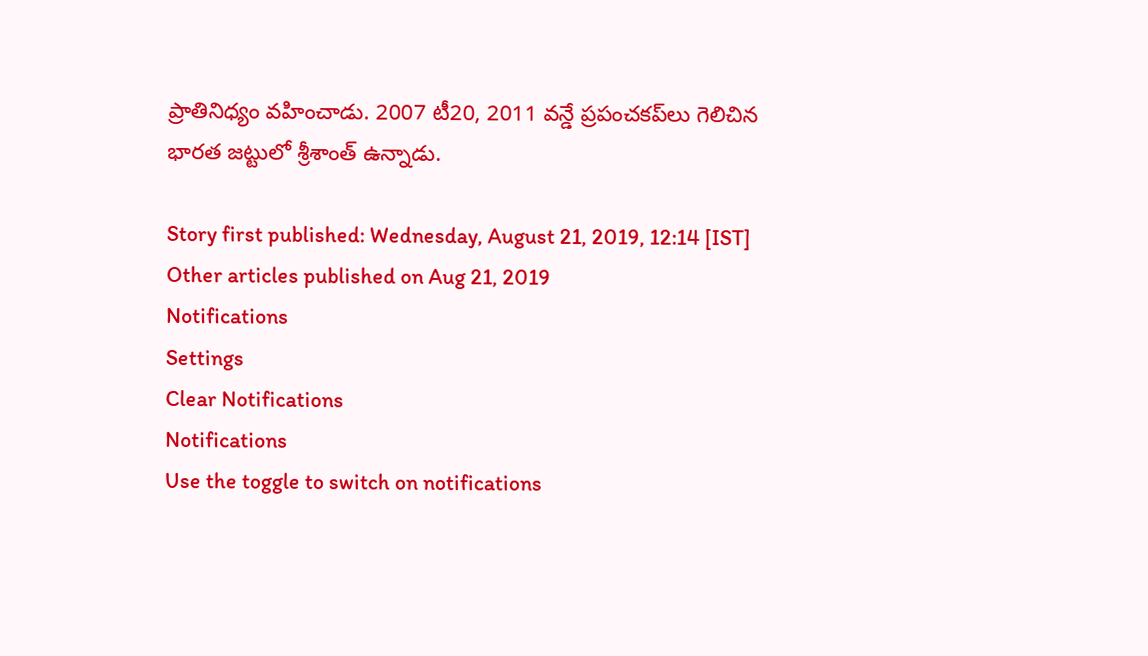ప్రాతినిధ్యం వహించాడు. 2007 టీ20, 2011 వన్డే ప్రపంచకప్‌లు గెలిచిన భారత జట్టులో శ్రీశాంత్‌ ఉన్నాడు.

Story first published: Wednesday, August 21, 2019, 12:14 [IST]
Other articles published on Aug 21, 2019
Notifications
Settings
Clear Notifications
Notifications
Use the toggle to switch on notifications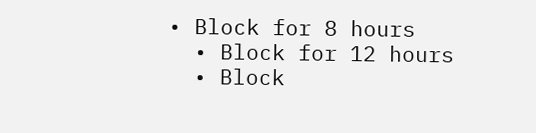• Block for 8 hours
  • Block for 12 hours
  • Block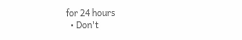for 24 hours
  • Don't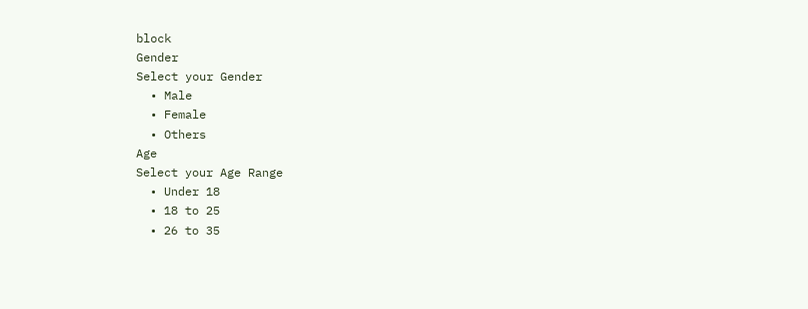block
Gender
Select your Gender
  • Male
  • Female
  • Others
Age
Select your Age Range
  • Under 18
  • 18 to 25
  • 26 to 35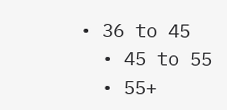• 36 to 45
  • 45 to 55
  • 55+